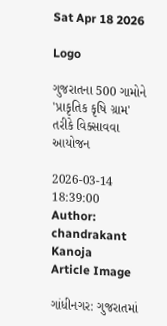Sat Apr 18 2026

Logo

ગુજરાતના 500 ગામોને 'પ્રાકૃતિક કૃષિ ગ્રામ' તરીકે વિક્સાવવા આયોજન

2026-03-14 18:39:00
Author: chandrakant Kanoja
Article Image

ગાંધીનગર: ગુજરાતમાં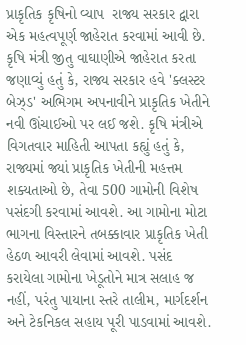પ્રાકૃતિક કૃષિનો વ્યાપ  રાજ્ય સરકાર દ્વારા એક મહત્વપૂર્ણ જાહેરાત કરવામાં આવી છે. કૃષિ મંત્રી જીતુ વાઘાણીએ જાહેરાત કરતા જણાવ્યું હતું કે, રાજ્ય સરકાર હવે 'ક્લસ્ટર બેઝ્ડ' અભિગમ અપનાવીને પ્રાકૃતિક ખેતીને નવી ઊંચાઈઓ પર લઈ જશે. કૃષિ મંત્રીએ વિગતવાર માહિતી આપતા કહ્યું હતું કે, રાજ્યમાં જ્યાં પ્રાકૃતિક ખેતીની મહત્તમ શક્યતાઓ છે, તેવા 500 ગામોની વિશેષ પસંદગી કરવામાં આવશે. આ ગામોના મોટા ભાગના વિસ્તારને તબક્કાવાર પ્રાકૃતિક ખેતી હેઠળ આવરી લેવામાં આવશે. પસંદ કરાયેલા ગામોના ખેડૂતોને માત્ર સલાહ જ નહીં, પરંતુ પાયાના સ્તરે તાલીમ, માર્ગદર્શન અને ટેકનિકલ સહાય પૂરી પાડવામાં આવશે.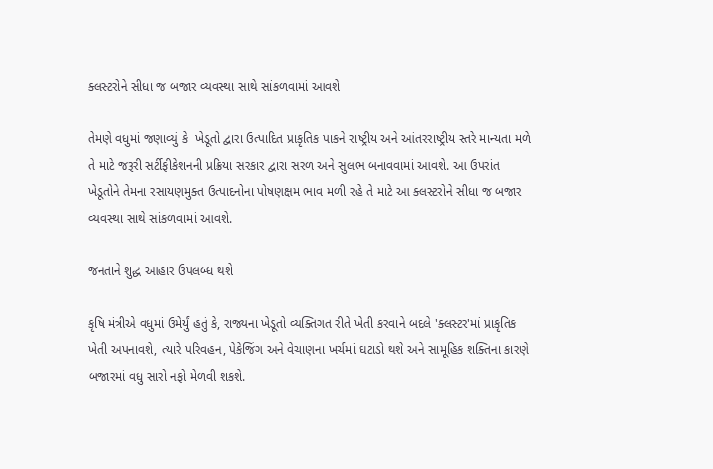ક્લસ્ટરોને સીધા જ બજાર વ્યવસ્થા સાથે સાંકળવામાં આવશે

તેમણે વધુમાં જણાવ્યું કે  ખેડૂતો દ્વારા ઉત્પાદિત પ્રાકૃતિક પાકને રાષ્ટ્રીય અને આંતરરાષ્ટ્રીય સ્તરે માન્યતા મળે તે માટે જરૂરી સર્ટીફીકેશનની પ્રક્રિયા સરકાર દ્વારા સરળ અને સુલભ બનાવવામાં આવશે. આ ઉપરાંત ખેડૂતોને તેમના રસાયણમુક્ત ઉત્પાદનોના પોષણક્ષમ ભાવ મળી રહે તે માટે આ ક્લસ્ટરોને સીધા જ બજાર વ્યવસ્થા સાથે સાંકળવામાં આવશે.

જનતાને શુદ્ધ આહાર ઉપલબ્ધ થશે

કૃષિ મંત્રીએ વધુમાં ઉમેર્યું હતું કે, રાજ્યના ખેડૂતો વ્યક્તિગત રીતે ખેતી કરવાને બદલે 'ક્લસ્ટર'માં પ્રાકૃતિક ખેતી અપનાવશે, ત્યારે પરિવહન, પેકેજિંગ અને વેચાણના ખર્ચમાં ઘટાડો થશે અને સામૂહિક શક્તિના કારણે બજારમાં વધુ સારો નફો મેળવી શકશે.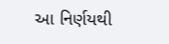આ નિર્ણયથી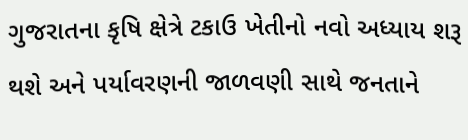ગુજરાતના કૃષિ ક્ષેત્રે ટકાઉ ખેતીનો નવો અધ્યાય શરૂ થશે અને પર્યાવરણની જાળવણી સાથે જનતાને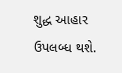શુદ્ધ આહાર ઉપલબ્ધ થશે.